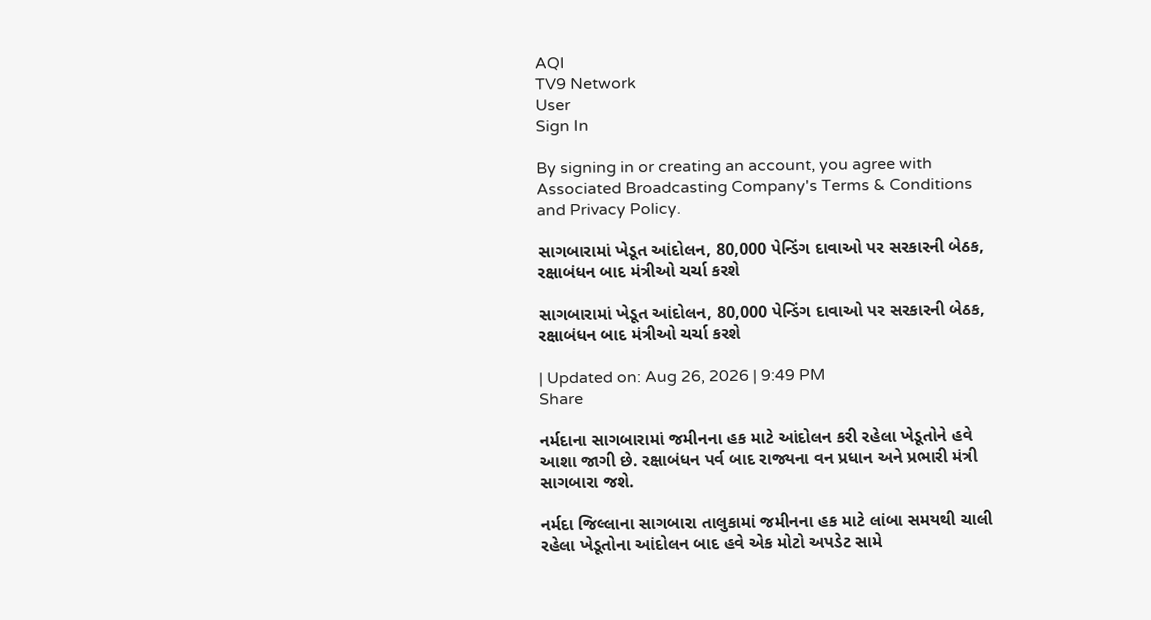AQI
TV9 Network
User
Sign In

By signing in or creating an account, you agree with Associated Broadcasting Company's Terms & Conditions and Privacy Policy.

સાગબારામાં ખેડૂત આંદોલન, 80,000 પેન્ડિંગ દાવાઓ પર સરકારની બેઠક, રક્ષાબંધન બાદ મંત્રીઓ ચર્ચા કરશે

સાગબારામાં ખેડૂત આંદોલન, 80,000 પેન્ડિંગ દાવાઓ પર સરકારની બેઠક, રક્ષાબંધન બાદ મંત્રીઓ ચર્ચા કરશે

| Updated on: Aug 26, 2026 | 9:49 PM
Share

નર્મદાના સાગબારામાં જમીનના હક માટે આંદોલન કરી રહેલા ખેડૂતોને હવે આશા જાગી છે. રક્ષાબંધન પર્વ બાદ રાજ્યના વન પ્રધાન અને પ્રભારી મંત્રી સાગબારા જશે.

નર્મદા જિલ્લાના સાગબારા તાલુકામાં જમીનના હક માટે લાંબા સમયથી ચાલી રહેલા ખેડૂતોના આંદોલન બાદ હવે એક મોટો અપડેટ સામે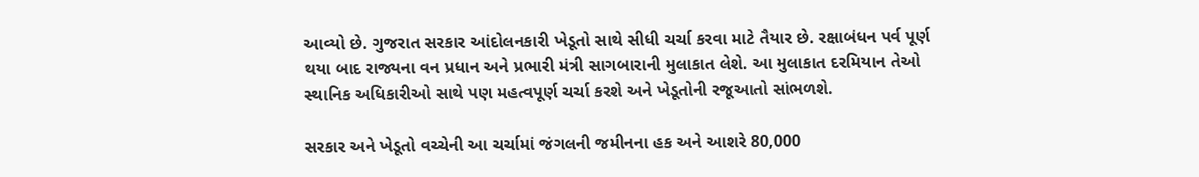આવ્યો છે. ગુજરાત સરકાર આંદોલનકારી ખેડૂતો સાથે સીધી ચર્ચા કરવા માટે તૈયાર છે. રક્ષાબંધન પર્વ પૂર્ણ થયા બાદ રાજ્યના વન પ્રધાન અને પ્રભારી મંત્રી સાગબારાની મુલાકાત લેશે. આ મુલાકાત દરમિયાન તેઓ સ્થાનિક અધિકારીઓ સાથે પણ મહત્વપૂર્ણ ચર્ચા કરશે અને ખેડૂતોની રજૂઆતો સાંભળશે.

સરકાર અને ખેડૂતો વચ્ચેની આ ચર્ચામાં જંગલની જમીનના હક અને આશરે 80,000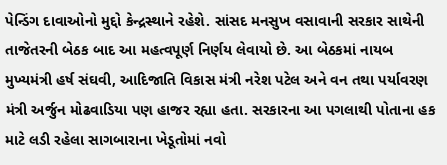પેન્ડિંગ દાવાઓનો મુદ્દો કેન્દ્રસ્થાને રહેશે. સાંસદ મનસુખ વસાવાની સરકાર સાથેની તાજેતરની બેઠક બાદ આ મહત્વપૂર્ણ નિર્ણય લેવાયો છે. આ બેઠકમાં નાયબ મુખ્યમંત્રી હર્ષ સંઘવી, આદિજાતિ વિકાસ મંત્રી નરેશ પટેલ અને વન તથા પર્યાવરણ મંત્રી અર્જુન મોઢવાડિયા પણ હાજર રહ્યા હતા. સરકારના આ પગલાથી પોતાના હક માટે લડી રહેલા સાગબારાના ખેડૂતોમાં નવો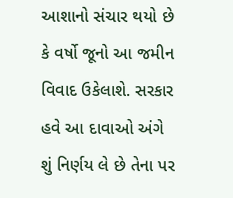આશાનો સંચાર થયો છે કે વર્ષો જૂનો આ જમીન વિવાદ ઉકેલાશે. સરકાર હવે આ દાવાઓ અંગે શું નિર્ણય લે છે તેના પર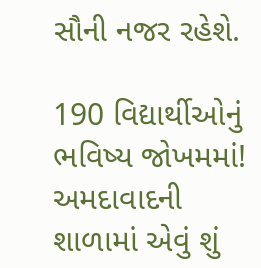સૌની નજર રહેશે.

190 વિદ્યાર્થીઓનું ભવિષ્ય જોખમમાં! અમદાવાદની શાળામાં એવું શું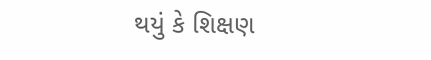થયું કે શિક્ષણ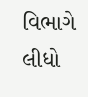વિભાગે લીધો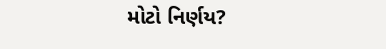મોટો નિર્ણય?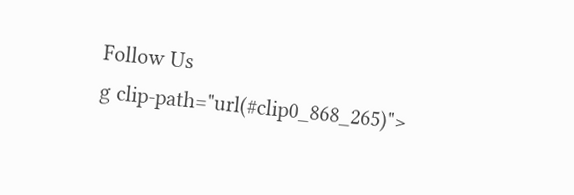Follow Us
g clip-path="url(#clip0_868_265)">